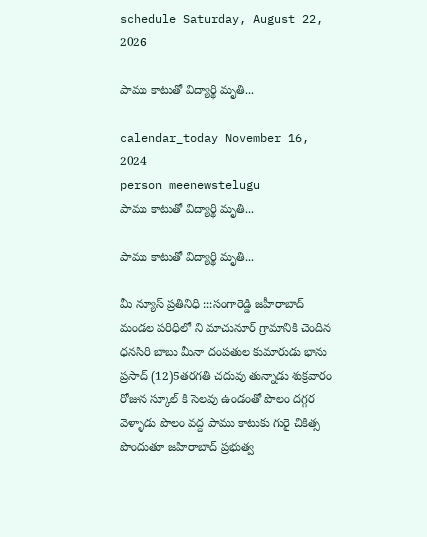schedule Saturday, August 22, 2026

పాము కాటుతో విద్యార్థి మృతి...

calendar_today November 16, 2024
person meenewstelugu
పాము కాటుతో విద్యార్థి మృతి...

పాము కాటుతో విద్యార్థి మృతి...

మీ న్యూస్ ప్రతినిధి :::సంగారెడ్డి జహీరాబాద్ మండల పరిధిలో ని మాచునూర్ గ్రామానికి చెందిన ధనసిరి బాబు మీనా దంపతుల కుమారుడు భాను ప్రసాద్ (12)5తరగతి చదువు తున్నాడు శుక్రవారం రోజున స్కూల్ కి సెలవు ఉండంతో పొలం దగ్గర వెళ్ళాడు పొలం వద్ద పాము కాటుకు గురై చికిత్స పొందుతూ జహిరాబాద్ ప్రభుత్వ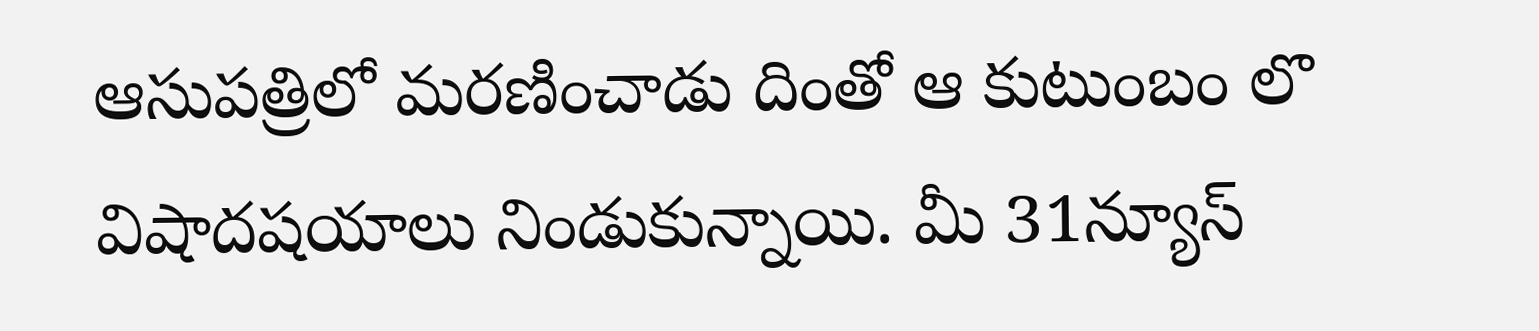ఆసుపత్రిలో మరణించాడు దింతో ఆ కుటుంబం లొ విషాదషయాలు నిండుకున్నాయి. మీ 31న్యూస్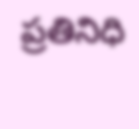ప్రతినిధి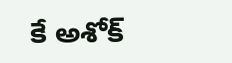కే అశోక్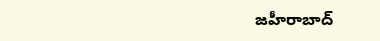జహీరాబాద్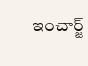ఇంచార్జ్